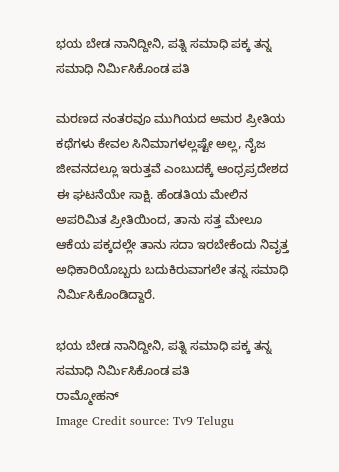ಭಯ ಬೇಡ ನಾನಿದ್ದೀನಿ, ಪತ್ನಿ ಸಮಾಧಿ ಪಕ್ಕ ತನ್ನ ಸಮಾಧಿ ನಿರ್ಮಿಸಿಕೊಂಡ ಪತಿ

ಮರಣದ ನಂತರವೂ ಮುಗಿಯದ ಅಮರ ಪ್ರೀತಿಯ ಕಥೆಗಳು ಕೇವಲ ಸಿನಿಮಾಗಳಲ್ಲಷ್ಟೇ ಅಲ್ಲ, ನೈಜ ಜೀವನದಲ್ಲೂ ಇರುತ್ತವೆ ಎಂಬುದಕ್ಕೆ ಆಂಧ್ರಪ್ರದೇಶದ ಈ ಘಟನೆಯೇ ಸಾಕ್ಷಿ. ಹೆಂಡತಿಯ ಮೇಲಿನ ಅಪರಿಮಿತ ಪ್ರೀತಿಯಿಂದ, ತಾನು ಸತ್ತ ಮೇಲೂ ಆಕೆಯ ಪಕ್ಕದಲ್ಲೇ ತಾನು ಸದಾ ಇರಬೇಕೆಂದು ನಿವೃತ್ತ ಅಧಿಕಾರಿಯೊಬ್ಬರು ಬದುಕಿರುವಾಗಲೇ ತನ್ನ ಸಮಾಧಿ ನಿರ್ಮಿಸಿಕೊಂಡಿದ್ದಾರೆ.

ಭಯ ಬೇಡ ನಾನಿದ್ದೀನಿ, ಪತ್ನಿ ಸಮಾಧಿ ಪಕ್ಕ ತನ್ನ ಸಮಾಧಿ ನಿರ್ಮಿಸಿಕೊಂಡ ಪತಿ
ರಾಮ್ಮೋಹನ್
Image Credit source: Tv9 Telugu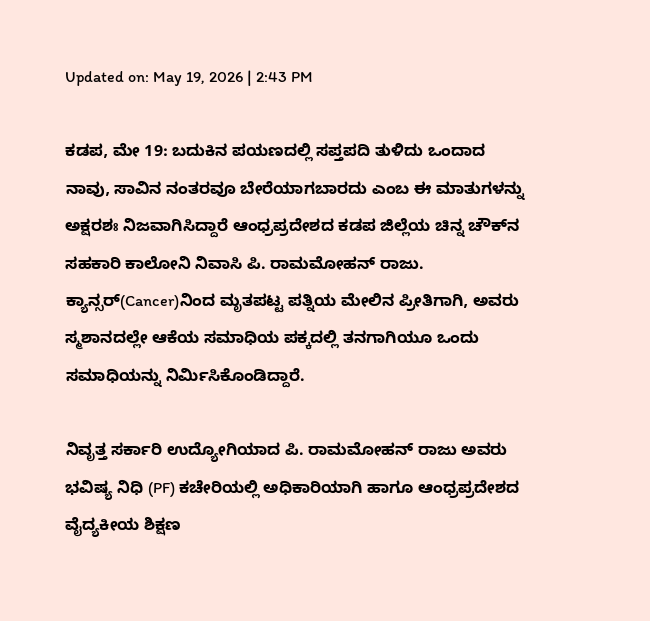Updated on: May 19, 2026 | 2:43 PM

ಕಡಪ, ಮೇ 19: ಬದುಕಿನ ಪಯಣದಲ್ಲಿ ಸಪ್ತಪದಿ ತುಳಿದು ಒಂದಾದ ನಾವು, ಸಾವಿನ ನಂತರವೂ ಬೇರೆಯಾಗಬಾರದು ಎಂಬ ಈ ಮಾತುಗಳನ್ನು ಅಕ್ಷರಶಃ ನಿಜವಾಗಿಸಿದ್ದಾರೆ ಆಂಧ್ರಪ್ರದೇಶದ ಕಡಪ ಜಿಲ್ಲೆಯ ಚಿನ್ನ ಚೌಕ್‌ನ ಸಹಕಾರಿ ಕಾಲೋನಿ ನಿವಾಸಿ ಪಿ. ರಾಮಮೋಹನ್ ರಾಜು. ಕ್ಯಾನ್ಸರ್‌(Cancer)ನಿಂದ ಮೃತಪಟ್ಟ ಪತ್ನಿಯ ಮೇಲಿನ ಪ್ರೀತಿಗಾಗಿ, ಅವರು ಸ್ಮಶಾನದಲ್ಲೇ ಆಕೆಯ ಸಮಾಧಿಯ ಪಕ್ಕದಲ್ಲಿ ತನಗಾಗಿಯೂ ಒಂದು ಸಮಾಧಿಯನ್ನು ನಿರ್ಮಿಸಿಕೊಂಡಿದ್ದಾರೆ.

ನಿವೃತ್ತ ಸರ್ಕಾರಿ ಉದ್ಯೋಗಿಯಾದ ಪಿ. ರಾಮಮೋಹನ್ ರಾಜು ಅವರು ಭವಿಷ್ಯ ನಿಧಿ (PF) ಕಚೇರಿಯಲ್ಲಿ ಅಧಿಕಾರಿಯಾಗಿ ಹಾಗೂ ಆಂಧ್ರಪ್ರದೇಶದ ವೈದ್ಯಕೀಯ ಶಿಕ್ಷಣ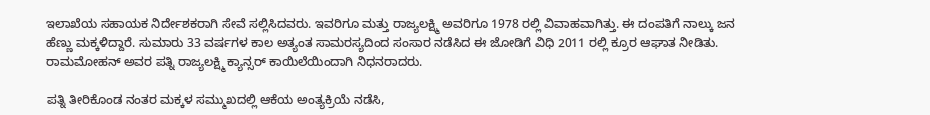ಇಲಾಖೆಯ ಸಹಾಯಕ ನಿರ್ದೇಶಕರಾಗಿ ಸೇವೆ ಸಲ್ಲಿಸಿದವರು. ಇವರಿಗೂ ಮತ್ತು ರಾಜ್ಯಲಕ್ಷ್ಮಿ ಅವರಿಗೂ 1978 ರಲ್ಲಿ ವಿವಾಹವಾಗಿತ್ತು. ಈ ದಂಪತಿಗೆ ನಾಲ್ಕು ಜನ ಹೆಣ್ಣು ಮಕ್ಕಳಿದ್ದಾರೆ. ಸುಮಾರು 33 ವರ್ಷಗಳ ಕಾಲ ಅತ್ಯಂತ ಸಾಮರಸ್ಯದಿಂದ ಸಂಸಾರ ನಡೆಸಿದ ಈ ಜೋಡಿಗೆ ವಿಧಿ 2011 ರಲ್ಲಿ ಕ್ರೂರ ಆಘಾತ ನೀಡಿತು. ರಾಮಮೋಹನ್ ಅವರ ಪತ್ನಿ ರಾಜ್ಯಲಕ್ಷ್ಮಿ ಕ್ಯಾನ್ಸರ್ ಕಾಯಿಲೆಯಿಂದಾಗಿ ನಿಧನರಾದರು.

ಪತ್ನಿ ತೀರಿಕೊಂಡ ನಂತರ ಮಕ್ಕಳ ಸಮ್ಮುಖದಲ್ಲಿ ಆಕೆಯ ಅಂತ್ಯಕ್ರಿಯೆ ನಡೆಸಿ,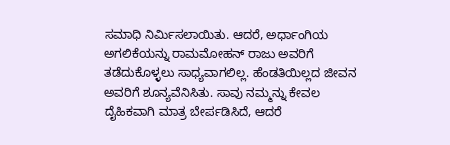ಸಮಾಧಿ ನಿರ್ಮಿಸಲಾಯಿತು. ಆದರೆ, ಅರ್ಧಾಂಗಿಯ ಅಗಲಿಕೆಯನ್ನು ರಾಮಮೋಹನ್ ರಾಜು ಅವರಿಗೆ ತಡೆದುಕೊಳ್ಳಲು ಸಾಧ್ಯವಾಗಲಿಲ್ಲ. ಹೆಂಡತಿಯಿಲ್ಲದ ಜೀವನ ಅವರಿಗೆ ಶೂನ್ಯವೆನಿಸಿತು. ಸಾವು ನಮ್ಮನ್ನು ಕೇವಲ ದೈಹಿಕವಾಗಿ ಮಾತ್ರ ಬೇರ್ಪಡಿಸಿದೆ, ಆದರೆ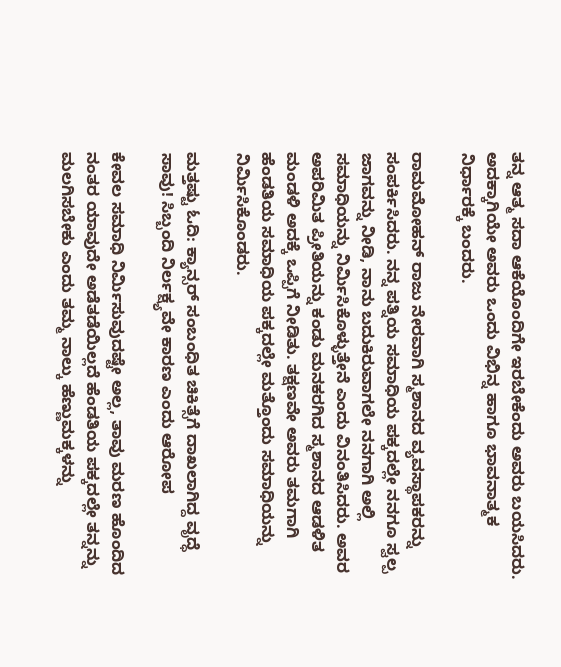ತನ್ನ ಆತ್ಮ ಸದಾ ಆಕೆಯೊಂದಿಗೇ ಇರಬೇಕೆಂದು ಅವರು ಬಯಸಿದರು. ಅದಕ್ಕಾಗಿಯೇ ಅವರು ಒಂದು ವಿಭಿನ್ನ ಹಾಗೂ ಭಾವನಾತ್ಮಕ ನಿರ್ಧಾರಕ್ಕೆ ಬಂದರು.

ರಾಮಮೋಹನ್ ರಾಜು ನೇರವಾಗಿ ಸ್ಮಶಾನದ ವ್ಯವಸ್ಥಾಪಕರನ್ನು ಸಂಪರ್ಕಿಸಿದರು. ನನ್ನ ಪತ್ನಿಯ ಸಮಾಧಿಯ ಪಕ್ಕದಲ್ಲೇ ನನಗೂ ಸ್ವಲ್ಪ ಜಾಗವನ್ನು ನೀಡಿ, ನಾನು ಬದುಕಿರುವಾಗಲೇ ನನಗಾಗಿ ಅಲ್ಲಿ ಸಮಾಧಿಯನ್ನು ನಿರ್ಮಿಸಿಕೊಳ್ಳುತ್ತೇನೆ ಎಂದು ವಿನಂತಿಸಿದರು. ಅವರ ಅಪರಿಮಿತ ಪ್ರೀತಿಯನ್ನು ಕಂಡು ಮನಕರಗಿದ ಸ್ಮಶಾನದ ಆಡಳಿತ ಮಂಡಳಿ ಅದಕ್ಕೆ ಒಪ್ಪಿಗೆ ನೀಡಿತು. ತಕ್ಷಣವೇ ಅವರು ತಮಗಾಗಿ ಹೆಂಡತಿಯ ಸಮಾಧಿಯ ಪಕ್ಕದಲ್ಲೇ ಮತ್ತೊಂದು ಸಮಾಧಿಯನ್ನು ನಿರ್ಮಿಸಿಕೊಂಡರು.

ಮತ್ತಷ್ಟು ಓದಿ: ಕ್ಯಾನ್ಸರ್ ಸಂಬಂಧಿತ ಚಿಕಿತ್ಸೆಗೆ ದಾಖಲಾಗಿದ್ದ ವೃದ್ಧೆ ಸಾವು! ಸಿಬ್ಬಂದಿ ನಿರ್ಲಕ್ಷ್ಯವೇ ಕಾರಣ ಎಂದು ಆರೋಪ

ಕೇವಲ ಸಮಾಧಿ ನಿರ್ಮಿಸುವುದಷ್ಟೇ ಅಲ್ಲ, ತಾವು ಮರಣ ಹೊಂದಿದ ನಂತರ ಯಾವುದೇ ಅಡೆತಡೆಯಿಲ್ಲದೆ ಹೆಂಡತಿಯ ಪಕ್ಕದಲ್ಲೇ ತನ್ನನ್ನು ಮಲಗಿಸಬೇಕು ಎಂದು ತಮ್ಮ ನಾಲ್ಕು ಹೆಣ್ಣುಮಕ್ಕಳನ್ನು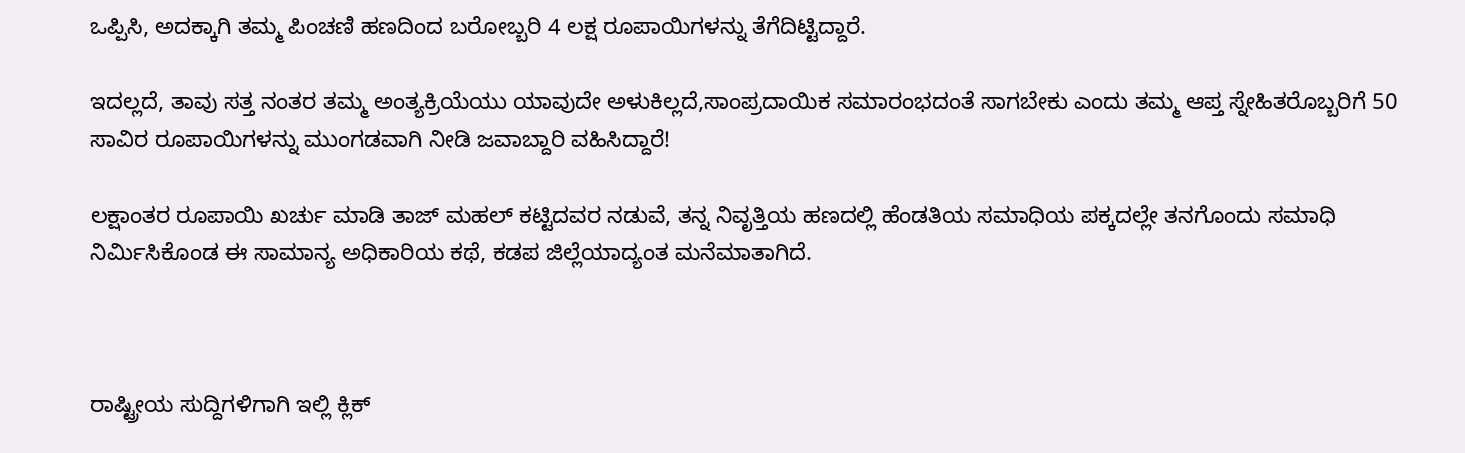ಒಪ್ಪಿಸಿ, ಅದಕ್ಕಾಗಿ ತಮ್ಮ ಪಿಂಚಣಿ ಹಣದಿಂದ ಬರೋಬ್ಬರಿ 4 ಲಕ್ಷ ರೂಪಾಯಿಗಳನ್ನು ತೆಗೆದಿಟ್ಟಿದ್ದಾರೆ.

ಇದಲ್ಲದೆ, ತಾವು ಸತ್ತ ನಂತರ ತಮ್ಮ ಅಂತ್ಯಕ್ರಿಯೆಯು ಯಾವುದೇ ಅಳುಕಿಲ್ಲದೆ,ಸಾಂಪ್ರದಾಯಿಕ ಸಮಾರಂಭದಂತೆ ಸಾಗಬೇಕು ಎಂದು ತಮ್ಮ ಆಪ್ತ ಸ್ನೇಹಿತರೊಬ್ಬರಿಗೆ 50 ಸಾವಿರ ರೂಪಾಯಿಗಳನ್ನು ಮುಂಗಡವಾಗಿ ನೀಡಿ ಜವಾಬ್ದಾರಿ ವಹಿಸಿದ್ದಾರೆ!

ಲಕ್ಷಾಂತರ ರೂಪಾಯಿ ಖರ್ಚು ಮಾಡಿ ತಾಜ್ ಮಹಲ್ ಕಟ್ಟಿದವರ ನಡುವೆ, ತನ್ನ ನಿವೃತ್ತಿಯ ಹಣದಲ್ಲಿ ಹೆಂಡತಿಯ ಸಮಾಧಿಯ ಪಕ್ಕದಲ್ಲೇ ತನಗೊಂದು ಸಮಾಧಿ ನಿರ್ಮಿಸಿಕೊಂಡ ಈ ಸಾಮಾನ್ಯ ಅಧಿಕಾರಿಯ ಕಥೆ, ಕಡಪ ಜಿಲ್ಲೆಯಾದ್ಯಂತ ಮನೆಮಾತಾಗಿದೆ.



ರಾಷ್ಟ್ರೀಯ ಸುದ್ದಿಗಳಿಗಾಗಿ ಇಲ್ಲಿ ಕ್ಲಿಕ್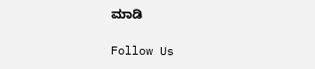ಮಾಡಿ

Follow Us